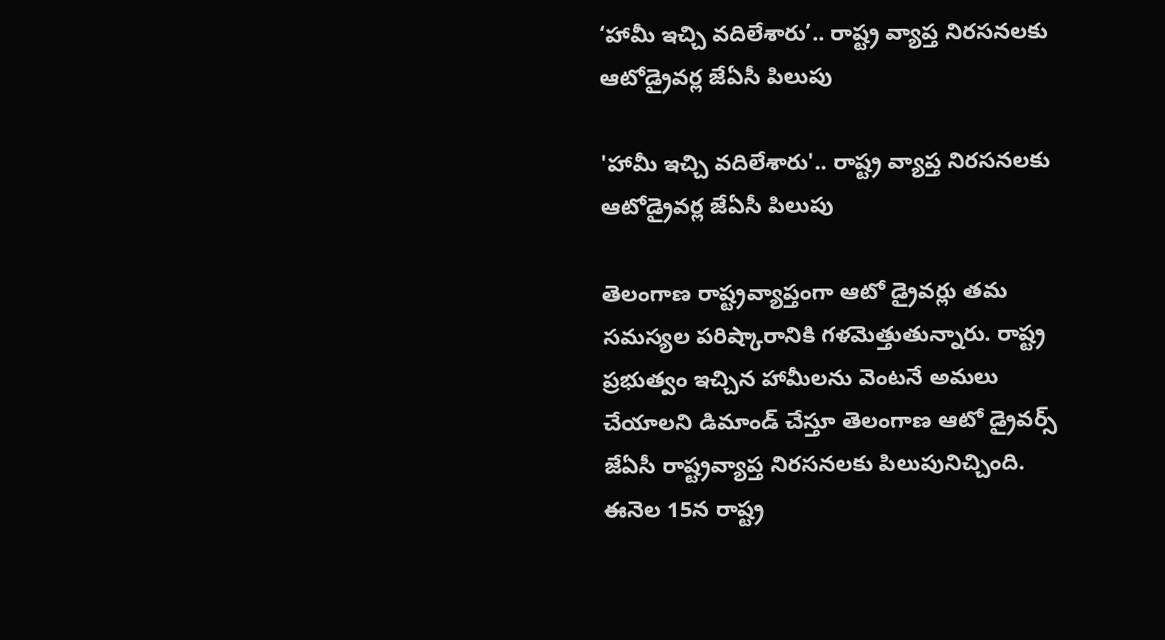‘హామీ ఇచ్చి వ‌దిలేశారు’.. రాష్ట్ర వ్యాప్త నిర‌స‌న‌ల‌కు ఆటోడ్రైవ‌ర్ల జేఏసీ పిలుపు

'హామీ ఇచ్చి వ‌దిలేశారు'.. రాష్ట్ర వ్యాప్త నిర‌స‌న‌ల‌కు ఆటోడ్రైవ‌ర్ల జేఏసీ పిలుపు

తెలంగాణ రాష్ట్రవ్యాప్తంగా ఆటో డ్రైవర్లు తమ సమస్యల పరిష్కారానికి గళమెత్తుతున్నారు. రాష్ట్ర ప్రభుత్వం ఇచ్చిన హామీలను వెంటనే అమలు చేయాలని డిమాండ్ చేస్తూ తెలంగాణ ఆటో డ్రైవర్స్ జేఏసీ రాష్ట్రవ్యాప్త నిరసనలకు పిలుపునిచ్చింది. ఈనెల 15న రాష్ట్ర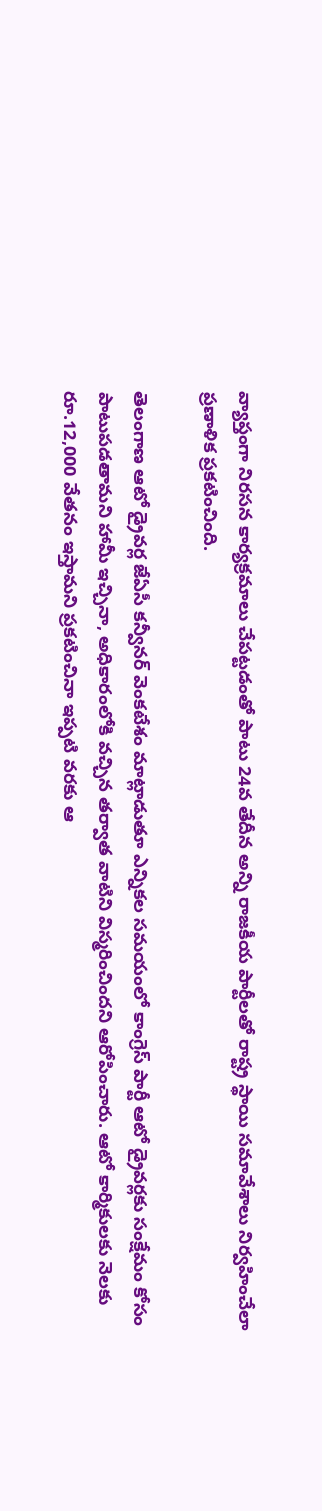వ్యాప్తంగా నిరసన కార్యక్రమాలు చేప‌ట్ట‌డంతో పాటు 24వ తేదీన అన్ని రాజకీయ పార్టీలతో రాష్ట్ర స్థాయి సమావేశాలు నిర్వ‌హించేలా ప్ర‌ణాళిక ప్ర‌క‌టించింది.

తెలంగాణ ఆటో డ్రైవ‌ర్ల జేఏసీ కన్వీనర్ వెంకటేశం మాట్లాడుతూ ఎన్నికల సమయంలో కాంగ్రెస్ పార్టీ ఆటో డ్రైవర్లకు సంక్షేమం కోసం పాటుప‌డ‌తామ‌ని హామీ ఇచ్చినా, అధికారంలోకి వచ్చిన తర్వాత వాటిని విస్మరించిందని ఆరోపించారు. ఆటో కార్మికులకు నెలకు రూ.12,000 వేతనం ఇస్తామ‌ని ప్రకటించినా ఇప్పటి వరకు ఆ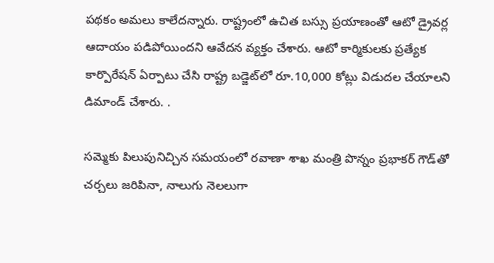ప‌థ‌కం అమలు కాలేద‌న్నారు. రాష్ట్రంలో ఉచిత బస్సు ప్రయాణంతో ఆటో డ్రైవర్ల ఆదాయం పడిపోయిందని ఆవేద‌న వ్య‌క్తం చేశారు. ఆటో కార్మికులకు ప్రత్యేక కార్పొరేషన్ ఏర్పాటు చేసి రాష్ట్ర బడ్జెట్‌లో రూ.10,000 కోట్లు విడుదల చేయాలని డిమాండ్ చేశారు. .

సమ్మెకు పిలుపునిచ్చిన సమయంలో రవాణా శాఖ మంత్రి పొన్నం ప్రభాకర్ గౌడ్‌తో చర్చలు జరిపినా, నాలుగు నెలలుగా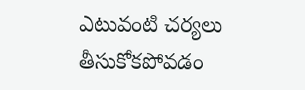ఎటువంటి చర్యలు తీసుకోకపోవడం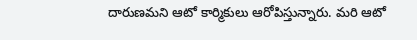దారుణమని ఆటో కార్మికులు ఆరోపిస్తున్నారు. మ‌రి ఆటో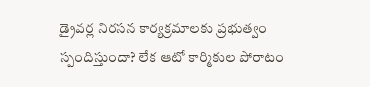డ్రైవ‌ర్ల నిరసన కార్య‌క్ర‌మాల‌కు ప్రభుత్వం స్పందిస్తుందా? లేక ఆటో కార్మికుల పోరాటం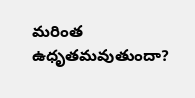మరింత ఉధృతమవుతుందా?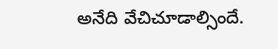అనేది వేచిచూడాల్సిందే.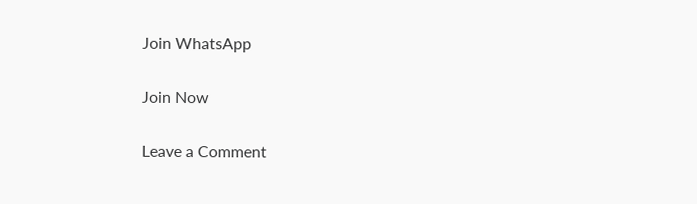Join WhatsApp

Join Now

Leave a Comment